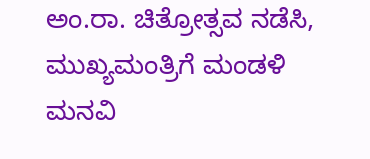ಅಂ.ರಾ. ಚಿತ್ರೋತ್ಸವ ನಡೆಸಿ, ಮುಖ್ಯಮಂತ್ರಿಗೆ ಮಂಡಳಿ ಮನವಿ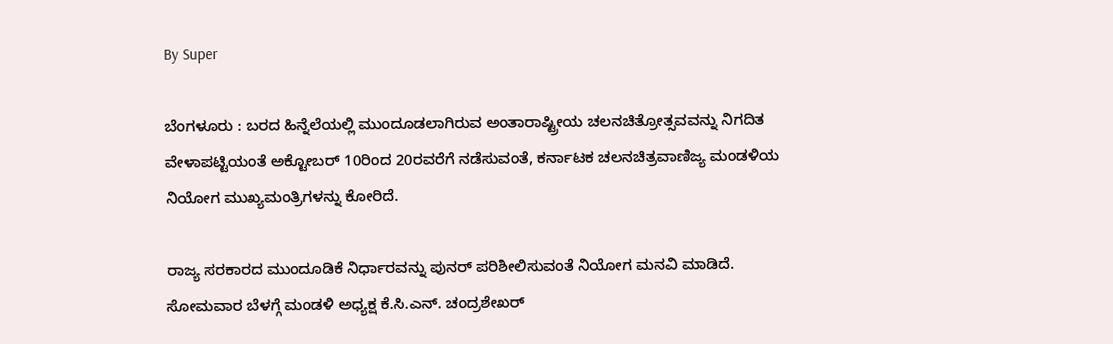By Super

ಬೆಂಗಳೂರು : ಬರದ ಹಿನ್ನೆಲೆಯಲ್ಲಿ ಮುಂದೂಡಲಾಗಿರುವ ಅಂತಾರಾಷ್ಟ್ರೀಯ ಚಲನಚಿತ್ರೋತ್ಸವವನ್ನು ನಿಗದಿತ ವೇಳಾಪಟ್ಟಿಯಂತೆ ಅಕ್ಟೋಬರ್‌ 10ರಿಂದ 20ರವರೆಗೆ ನಡೆಸುವಂತೆ, ಕರ್ನಾಟಕ ಚಲನಚಿತ್ರವಾಣಿಜ್ಯ ಮಂಡಳಿಯ ನಿಯೋಗ ಮುಖ್ಯಮಂತ್ರಿಗಳನ್ನು ಕೋರಿದೆ.

ರಾಜ್ಯ ಸರಕಾರದ ಮುಂದೂಡಿಕೆ ನಿರ್ಧಾರವನ್ನು ಪುನರ್‌ ಪರಿಶೀಲಿಸುವಂತೆ ನಿಯೋಗ ಮನವಿ ಮಾಡಿದೆ. ಸೋಮವಾರ ಬೆಳಗ್ಗೆ ಮಂಡಳಿ ಅಧ್ಯಕ್ಷ ಕೆ.ಸಿ.ಎನ್‌. ಚಂದ್ರಶೇಖರ್‌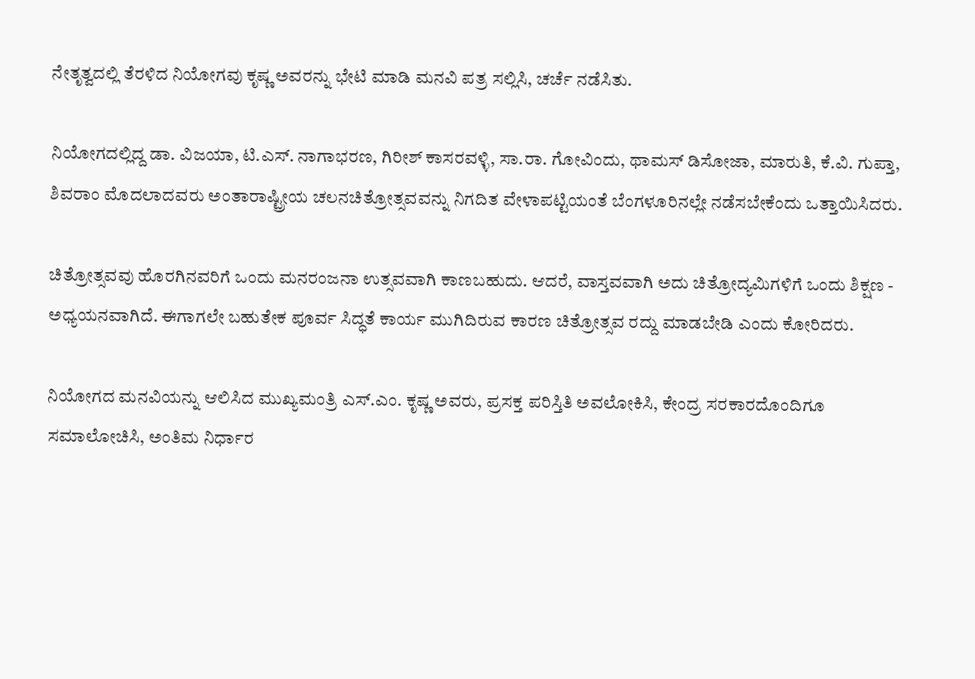ನೇತೃತ್ವದಲ್ಲಿ ತೆರಳಿದ ನಿಯೋಗವು ಕೃಷ್ಣ ಅವರನ್ನು ಭೇಟಿ ಮಾಡಿ ಮನವಿ ಪತ್ರ ಸಲ್ಲಿಸಿ, ಚರ್ಚೆ ನಡೆಸಿತು.

ನಿಯೋಗದಲ್ಲಿದ್ದ ಡಾ. ವಿಜಯಾ, ಟಿ.ಎಸ್‌. ನಾಗಾಭರಣ, ಗಿರೀಶ್‌ ಕಾಸರವಳ್ಳಿ, ಸಾ.ರಾ. ಗೋವಿಂದು, ಥಾಮಸ್‌ ಡಿಸೋಜಾ, ಮಾರುತಿ, ಕೆ.ವಿ. ಗುಪ್ತಾ, ಶಿವರಾಂ ಮೊದಲಾದವರು ಅಂತಾರಾಷ್ಟ್ರೀಯ ಚಲನಚಿತ್ರೋತ್ಸವವನ್ನು ನಿಗದಿತ ವೇಳಾಪಟ್ಟಿಯಂತೆ ಬೆಂಗಳೂರಿನಲ್ಲೇ ನಡೆಸಬೇಕೆಂದು ಒತ್ತಾಯಿಸಿದರು.

ಚಿತ್ರೋತ್ಸವವು ಹೊರಗಿನವರಿಗೆ ಒಂದು ಮನರಂಜನಾ ಉತ್ಸವವಾಗಿ ಕಾಣಬಹುದು. ಆದರೆ, ವಾಸ್ತವವಾಗಿ ಅದು ಚಿತ್ರೋದ್ಯಮಿಗಳಿಗೆ ಒಂದು ಶಿಕ್ಷಣ - ಅಧ್ಯಯನವಾಗಿದೆ. ಈಗಾಗಲೇ ಬಹುತೇಕ ಪೂರ್ವ ಸಿದ್ಧತೆ ಕಾರ್ಯ ಮುಗಿದಿರುವ ಕಾರಣ ಚಿತ್ರೋತ್ಸವ ರದ್ದು ಮಾಡಬೇಡಿ ಎಂದು ಕೋರಿದರು.

ನಿಯೋಗದ ಮನವಿಯನ್ನು ಆಲಿಸಿದ ಮುಖ್ಯಮಂತ್ರಿ ಎಸ್‌.ಎಂ. ಕೃಷ್ಣ ಅವರು, ಪ್ರಸಕ್ತ ಪರಿಸ್ತಿತಿ ಅವಲೋಕಿಸಿ, ಕೇಂದ್ರ ಸರಕಾರದೊಂದಿಗೂ ಸಮಾಲೋಚಿಸಿ, ಅಂತಿಮ ನಿರ್ಧಾರ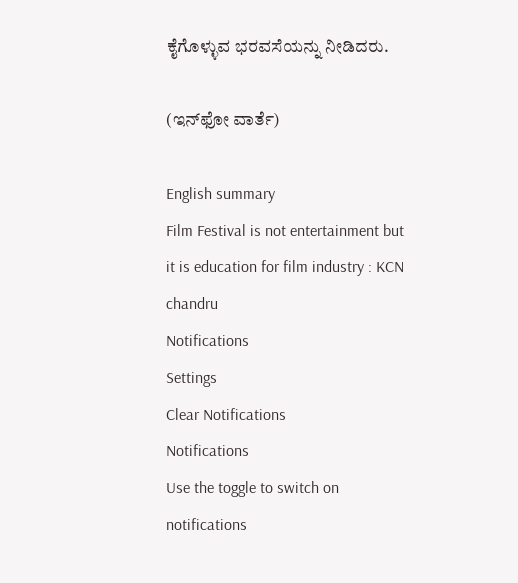ಕೈಗೊಳ್ಳುವ ಭರವಸೆಯನ್ನು ನೀಡಿದರು.

(ಇನ್‌ಫೋ ವಾರ್ತೆ)

English summary
Film Festival is not entertainment but it is education for film industry : KCN chandru
Notifications
Settings
Clear Notifications
Notifications
Use the toggle to switch on notifications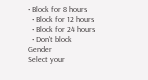• Block for 8 hours
  • Block for 12 hours
  • Block for 24 hours
  • Don't block
Gender
Select your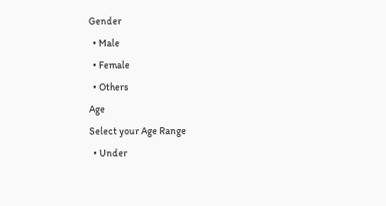Gender
  • Male
  • Female
  • Others
Age
Select your Age Range
  • Under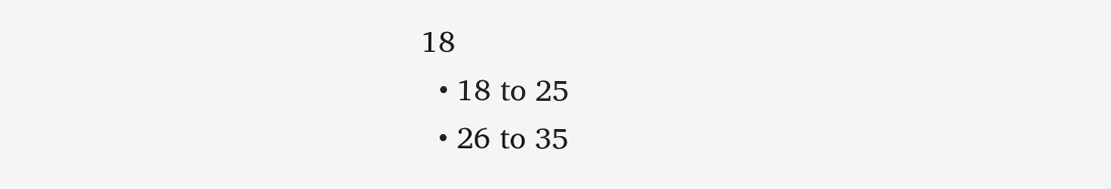18
  • 18 to 25
  • 26 to 35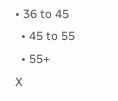• 36 to 45
  • 45 to 55
  • 55+
X